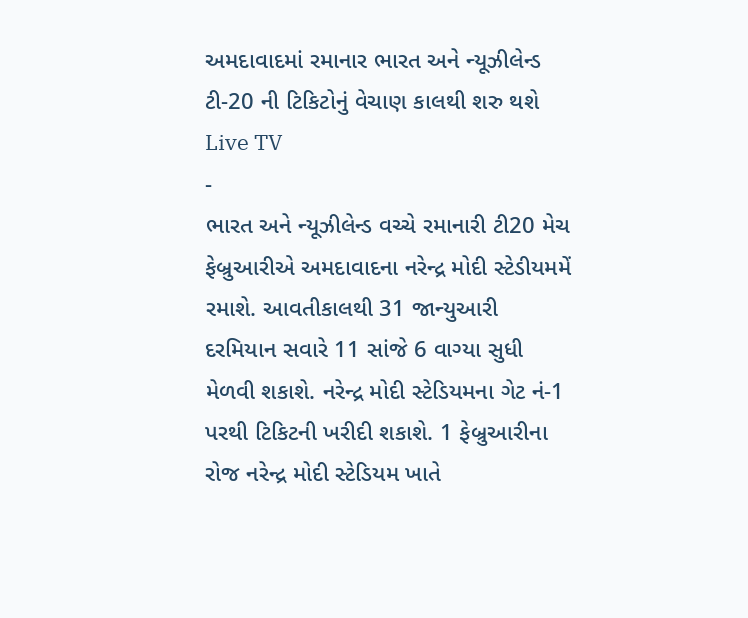અમદાવાદમાં રમાનાર ભારત અને ન્યૂઝીલેન્ડ ટી-20 ની ટિકિટોનું વેચાણ કાલથી શરુ થશે
Live TV
-
ભારત અને ન્યૂઝીલેન્ડ વચ્ચે રમાનારી ટી20 મેચ ફેબ્રુઆરીએ અમદાવાદના નરેન્દ્ર મોદી સ્ટેડીયમમેં રમાશે. આવતીકાલથી 31 જાન્યુઆરી દરમિયાન સવારે 11 સાંજે 6 વાગ્યા સુધી મેળવી શકાશે. નરેન્દ્ર મોદી સ્ટેડિયમના ગેટ નં-1 પરથી ટિકિટની ખરીદી શકાશે. 1 ફેબ્રુઆરીના રોજ નરેન્દ્ર મોદી સ્ટેડિયમ ખાતે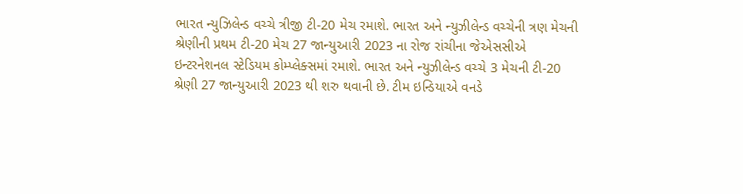ભારત ન્યુઝિલેન્ડ વચ્ચે ત્રીજી ટી-20 મેચ રમાશે. ભારત અને ન્યુઝીલેન્ડ વચ્ચેની ત્રણ મેચની શ્રેણીની પ્રથમ ટી-20 મેચ 27 જાન્યુઆરી 2023 ના રોજ રાંચીના જેએસસીએ ઇન્ટરનેશનલ સ્ટેડિયમ કોમ્પ્લેક્સમાં રમાશે. ભારત અને ન્યુઝીલેન્ડ વચ્ચે 3 મેચની ટી-20 શ્રેણી 27 જાન્યુઆરી 2023 થી શરુ થવાની છે. ટીમ ઇન્ડિયાએ વનડે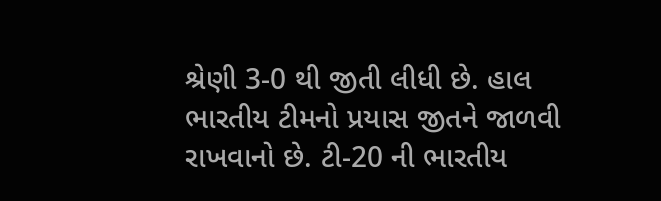શ્રેણી 3-0 થી જીતી લીધી છે. હાલ ભારતીય ટીમનો પ્રયાસ જીતને જાળવી રાખવાનો છે. ટી-20 ની ભારતીય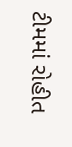ટીમમાં રોહીત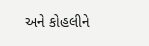અને કોહલીને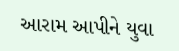આરામ આપીને યુવા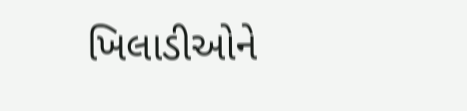ખિલાડીઓને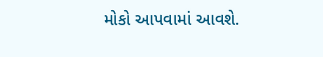મોકો આપવામાં આવશે.